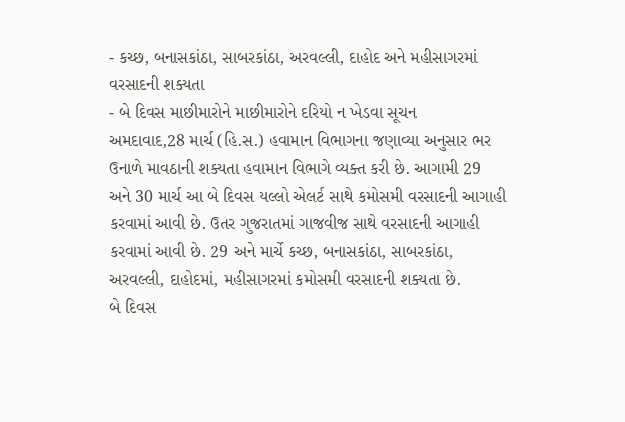- કચ્છ, બનાસકાંઠા, સાબરકાંઠા, અરવલ્લી, દાહોદ અને મહીસાગરમાં વરસાદની શક્યતા
- બે દિવસ માછીમારોને માછીમારોને દરિયો ન ખેડવા સૂચન
અમદાવાદ,28 માર્ચ (હિ.સ.) હવામાન વિભાગના જણાવ્યા અનુસાર ભર ઉનાળે માવઠાની શક્યતા હવામાન વિભાગે વ્યક્ત કરી છે. આગામી 29 અને 30 માર્ચ આ બે દિવસ યલ્લો એલર્ટ સાથે કમોસમી વરસાદની આગાહી કરવામાં આવી છે. ઉતર ગુજરાતમાં ગાજવીજ સાથે વરસાદની આગાહી કરવામાં આવી છે. 29 અને માર્ચે કચ્છ, બનાસકાંઠા, સાબરકાંઠા, અરવલ્લી, દાહોદમાં, મહીસાગરમાં કમોસમી વરસાદની શક્યતા છે.
બે દિવસ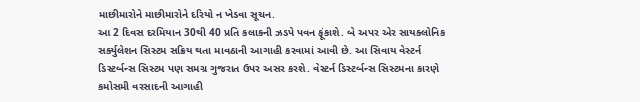માછીમારોને માછીમારોને દરિયો ન ખેડવા સૂચન.
આ 2 દિવસ દરમિયાન 30થી 40 પ્રતિ કલાકની ઝડપે પવન ફૂંકાશે. બે અપર એર સાયક્લોનિક સર્ક્યુલેશન સિસ્ટમ સક્રિય થતા માવઠાની આગાહી કરવામાં આવી છે. આ સિવાય વેસ્ટર્ન ડિસ્ટર્બન્સ સિસ્ટમ પણ સમગ્ર ગુજરાત ઉપર અસર કરશે. વેસ્ટર્ન ડિસ્ટર્બન્સ સિસ્ટમના કારણે કમોસમી વરસાદની આગાહી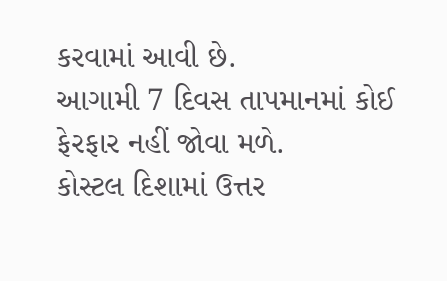કરવામાં આવી છે.
આગામી 7 દિવસ તાપમાનમાં કોઈ ફેરફાર નહીં જોવા મળે.
કોસ્ટલ દિશામાં ઉત્તર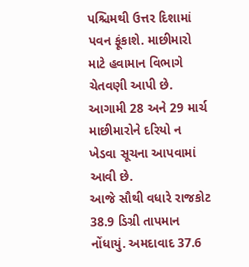પશ્ચિમથી ઉત્તર દિશામાં પવન ફૂંકાશે. માછીમારો માટે હવામાન વિભાગે ચેતવણી આપી છે. આગામી 28 અને 29 માર્ચ માછીમારોને દરિયો ન ખેડવા સૂચના આપવામાં આવી છે.
આજે સૌથી વધારે રાજકોટ 38.9 ડિગ્રી તાપમાન નોંધાયું. અમદાવાદ 37.6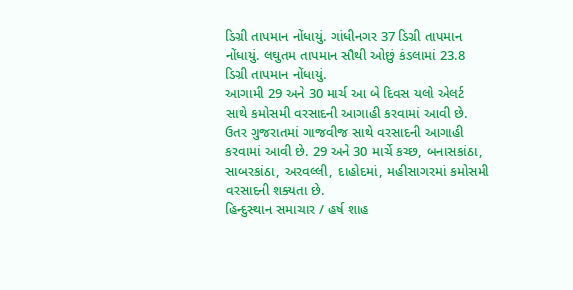ડિગ્રી તાપમાન નોંધાયું. ગાંધીનગર 37 ડિગ્રી તાપમાન નોંધાયું. લઘુતમ તાપમાન સૌથી ઓછું કંડલામાં 23.8 ડિગ્રી તાપમાન નોંધાયું.
આગામી 29 અને 30 માર્ચ આ બે દિવસ યલો એલર્ટ સાથે કમોસમી વરસાદની આગાહી કરવામાં આવી છે. ઉતર ગુજરાતમાં ગાજવીજ સાથે વરસાદની આગાહી કરવામાં આવી છે. 29 અને 30 માર્ચે કચ્છ, બનાસકાંઠા, સાબરકાંઠા, અરવલ્લી, દાહોદમાં, મહીસાગરમાં કમોસમી વરસાદની શક્યતા છે.
હિન્દુસ્થાન સમાચાર / હર્ષ શાહ